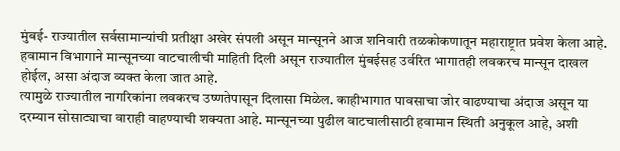मुंबई- राज्यातील सर्वसामान्यांची प्रतीक्षा अखेर संपली असून मान्सूनने आज शनिवारी तळकोकणातून महाराष्ट्रात प्रवेश केला आहे. हवामान विभागाने मान्सूनच्या वाटचालीची माहिती दिली असून राज्यातील मुंबईसह उर्वरित भागातही लवकरच मान्सून दाखल होईल, असा अंदाज व्यक्त केला जात आहे.
त्यामुळे राज्यातील नागरिकांना लवकरच उष्णतेपासून दिलासा मिळेल. काहीभागात पावसाचा जोर वाढण्याचा अंदाज असून या दरम्यान सोसाट्याचा वाराही वाहण्याची शक्यता आहे. मान्सूनच्या पुढील वाटचालीसाठी हवामान स्थिती अनुकूल आहे, अशी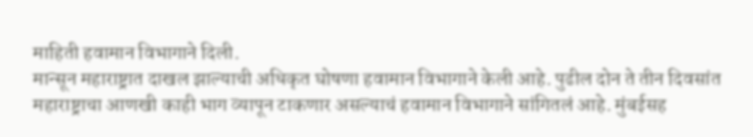माहिती हवामान विभागाने दिली.
मान्सून महाराष्ट्रात दाखल झाल्याची अधिकृत घोषणा हवामान विभागाने केली आहे. पुढील दोन ते तीन दिवसांत महाराष्ट्राचा आणखी काही भाग व्यापून टाकणार असल्याचं हवामान विभागाने सांगितलं आहे. मुंबईसह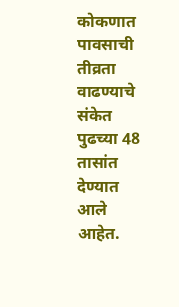कोकणात पावसाची तीव्रता वाढण्याचे संकेत पुढच्या 48 तासांत देण्यात आले आहेत.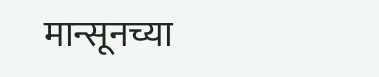मान्सूनच्या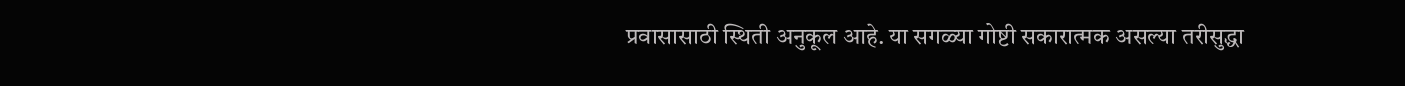प्रवासासाठी स्थिती अनुकूल आहे. या सगळ्या गोष्टी सकारात्मक असल्या तरीसुद्धा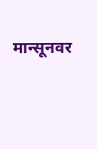मान्सूनवर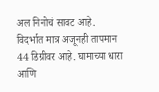अल निनोचं सावट आहे. विदर्भात मात्र अजूनही तापमान 44 डिग्रीवर आहे. घामाच्या धारा आणि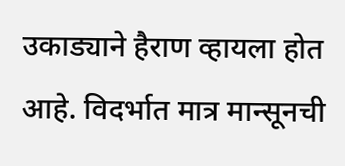उकाड्याने हैराण व्हायला होत आहे. विदर्भात मात्र मान्सूनची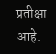प्रतीक्षा आहे.